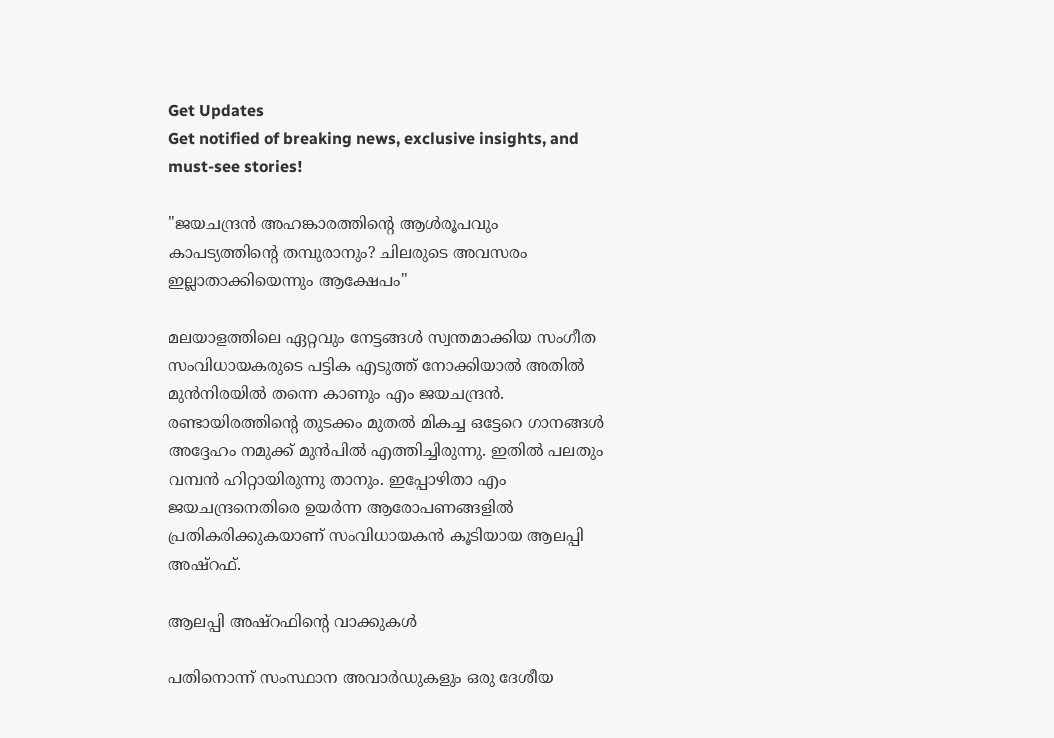Get Updates
Get notified of breaking news, exclusive insights, and must-see stories!

"ജയചന്ദ്രൻ അഹങ്കാരത്തിന്റെ ആൾരൂപവും കാപട്യത്തിന്റെ തമ്പുരാനും? ചിലരുടെ അവസരം ഇല്ലാതാക്കിയെന്നും ആക്ഷേപം"

മലയാളത്തിലെ ഏറ്റവും നേട്ടങ്ങൾ സ്വന്തമാക്കിയ സംഗീത സംവിധായകരുടെ പട്ടിക എടുത്ത് നോക്കിയാൽ അതിൽ മുൻനിരയിൽ തന്നെ കാണും എം ജയചന്ദ്രൻ. രണ്ടായിരത്തിന്റെ തുടക്കം മുതൽ മികച്ച ഒട്ടേറെ ഗാനങ്ങൾ അദ്ദേഹം നമുക്ക് മുൻപിൽ എത്തിച്ചിരുന്നു. ഇതിൽ പലതും വമ്പൻ ഹിറ്റായിരുന്നു താനും. ഇപ്പോഴിതാ എം ജയചന്ദ്രനെതിരെ ഉയർന്ന ആരോപണങ്ങളിൽ പ്രതികരിക്കുകയാണ് സംവിധായകൻ കൂടിയായ ആലപ്പി അഷ്‌റഫ്.

ആലപ്പി അഷ്‌റഫിന്റെ വാക്കുകൾ

പതിനൊന്ന് സംസ്ഥാന അവാർഡുകളും ഒരു ദേശീയ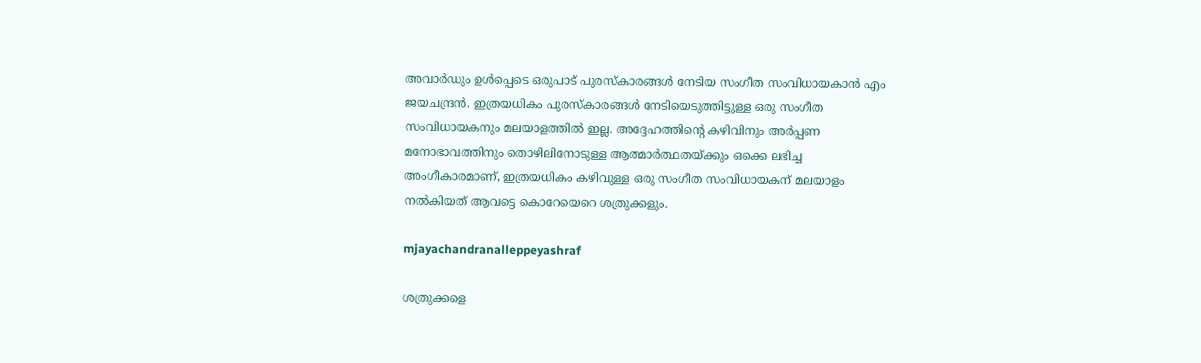അവാർഡും ഉൾപ്പെടെ ഒരുപാട് പുരസ്‌കാരങ്ങൾ നേടിയ സംഗീത സംവിധായകാൻ എം ജയചന്ദ്രൻ. ഇത്രയധികം പുരസ്‌കാരങ്ങൾ നേടിയെടുത്തിട്ടുള്ള ഒരു സംഗീത സംവിധായകനും മലയാളത്തിൽ ഇല്ല. അദ്ദേഹത്തിന്റെ കഴിവിനും അർപ്പണ മനോഭാവത്തിനും തൊഴിലിനോടുള്ള ആത്മാർത്ഥതയ്ക്കും ഒക്കെ ലഭിച്ച അംഗീകാരമാണ്, ഇത്രയധികം കഴിവുള്ള ഒരു സംഗീത സംവിധായകന് മലയാളം നൽകിയത് ആവട്ടെ കൊറേയെറെ ശത്രുക്കളും.

mjayachandranalleppeyashraf

ശത്രുക്കളെ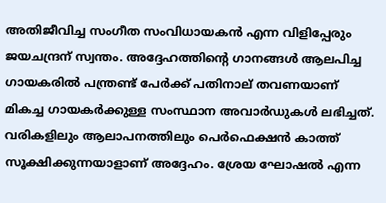അതിജീവിച്ച സംഗീത സംവിധായകൻ എന്ന വിളിപ്പേരും ജയചന്ദ്രന് സ്വന്തം. അദ്ദേഹത്തിന്റെ ഗാനങ്ങൾ ആലപിച്ച ഗായകരിൽ പന്ത്രണ്ട് പേർക്ക് പതിനാല് തവണയാണ് മികച്ച ഗായകർക്കുള്ള സംസ്ഥാന അവാർഡുകൾ ലഭിച്ചത്. വരികളിലും ആലാപനത്തിലും പെർഫെക്ഷൻ കാത്ത് സൂക്ഷിക്കുന്നയാളാണ് അദ്ദേഹം. ശ്രേയ ഘോഷൽ എന്ന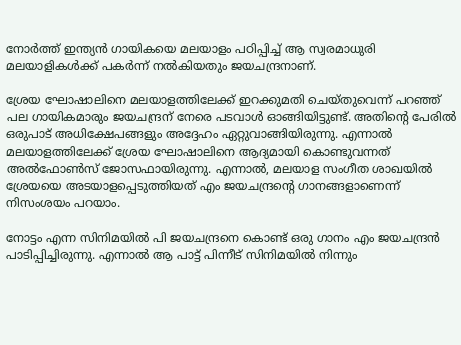നോർത്ത് ഇന്ത്യൻ ഗായികയെ മലയാളം പഠിപ്പിച്ച് ആ സ്വരമാധുരി മലയാളികൾക്ക് പകർന്ന് നൽകിയതും ജയചന്ദ്രനാണ്.

ശ്രേയ ഘോഷാലിനെ മലയാളത്തിലേക്ക് ഇറക്കുമതി ചെയ്‌തുവെന്ന് പറഞ്ഞ് പല ഗായികമാരും ജയചന്ദ്രന് നേരെ പടവാൾ ഓങ്ങിയിട്ടുണ്ട്. അതിന്റെ പേരിൽ ഒരുപാട് അധിക്ഷേപങ്ങളും അദ്ദേഹം ഏറ്റുവാങ്ങിയിരുന്നു. എന്നാൽ മലയാളത്തിലേക്ക് ശ്രേയ ഘോഷാലിനെ ആദ്യമായി കൊണ്ടുവന്നത് അൽഫോൺസ് ജോസഫായിരുന്നു. എന്നാൽ, മലയാള സംഗീത ശാഖയിൽ ശ്രേയയെ അടയാളപ്പെടുത്തിയത് എം ജയചന്ദ്രന്റെ ഗാനങ്ങളാണെന്ന് നിസംശയം പറയാം.

നോട്ടം എന്ന സിനിമയിൽ പി ജയചന്ദ്രനെ കൊണ്ട് ഒരു ഗാനം എം ജയചന്ദ്രൻ പാടിപ്പിച്ചിരുന്നു. എന്നാൽ ആ പാട്ട് പിന്നീട് സിനിമയിൽ നിന്നും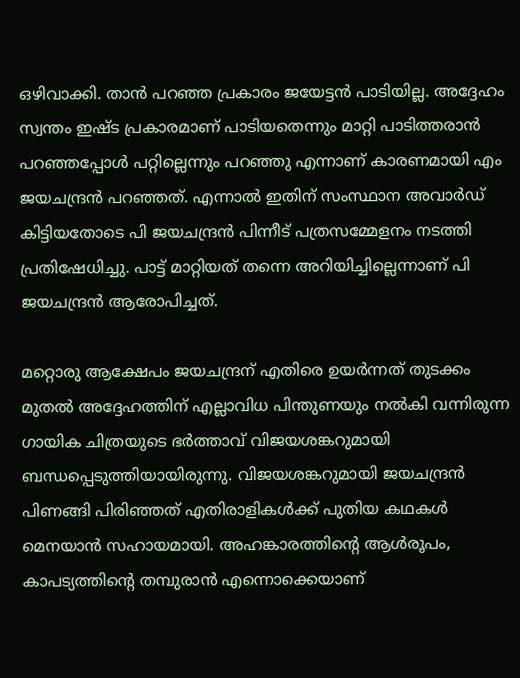ഒഴിവാക്കി. താൻ പറഞ്ഞ പ്രകാരം ജയേട്ടൻ പാടിയില്ല. അദ്ദേഹം സ്വന്തം ഇഷ്‌ട പ്രകാരമാണ് പാടിയതെന്നും മാറ്റി പാടിത്തരാൻ പറഞ്ഞപ്പോൾ പറ്റില്ലെന്നും പറഞ്ഞു എന്നാണ് കാരണമായി എം ജയചന്ദ്രൻ പറഞ്ഞത്. എന്നാൽ ഇതിന് സംസ്ഥാന അവാർഡ് കിട്ടിയതോടെ പി ജയചന്ദ്രൻ പിന്നീട് പത്രസമ്മേളനം നടത്തി പ്രതിഷേധിച്ചു. പാട്ട് മാറ്റിയത് തന്നെ അറിയിച്ചില്ലെന്നാണ് പി ജയചന്ദ്രൻ ആരോപിച്ചത്.

മറ്റൊരു ആക്ഷേപം ജയചന്ദ്രന് എതിരെ ഉയർന്നത് തുടക്കം മുതൽ അദ്ദേഹത്തിന് എല്ലാവിധ പിന്തുണയും നൽകി വന്നിരുന്ന ഗായിക ചിത്രയുടെ ഭർത്താവ് വിജയശങ്കറുമായി ബന്ധപ്പെടുത്തിയായിരുന്നു. വിജയശങ്കറുമായി ജയചന്ദ്രൻ പിണങ്ങി പിരിഞ്ഞത് എതിരാളികൾക്ക് പുതിയ കഥകൾ മെനയാൻ സഹായമായി. അഹങ്കാരത്തിന്റെ ആൾരൂപം, കാപട്യത്തിന്റെ തമ്പുരാൻ എന്നൊക്കെയാണ്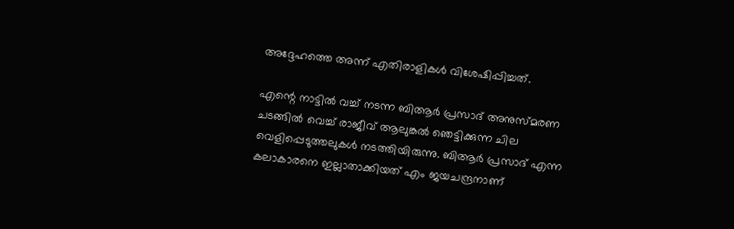അദ്ദേഹത്തെ അന്ന് എതിരാളികൾ വിശേഷിപ്പിച്ചത്.

എന്റെ നാട്ടിൽ വച്ച് നടന്ന ബിആർ പ്രസാദ് അനുസ്‌മരണ ചടങ്ങിൽ വെച്ച് രാജീവ് ആലുങ്കൽ ഞെട്ടിക്കുന്ന ചില വെളിപ്പെടുത്തലുകൾ നടത്തിയിരുന്നു. ബിആർ പ്രസാദ് എന്ന കലാകാരനെ ഇല്ലാതാക്കിയത് എം ജയചന്ദ്രനാണ്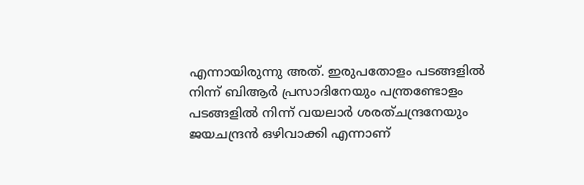എന്നായിരുന്നു അത്. ഇരുപതോളം പടങ്ങളിൽ നിന്ന് ബിആർ പ്രസാദിനേയും പന്ത്രണ്ടോളം പടങ്ങളിൽ നിന്ന് വയലാർ ശരത്ചന്ദ്രനേയും ജയചന്ദ്രൻ ഒഴിവാക്കി എന്നാണ്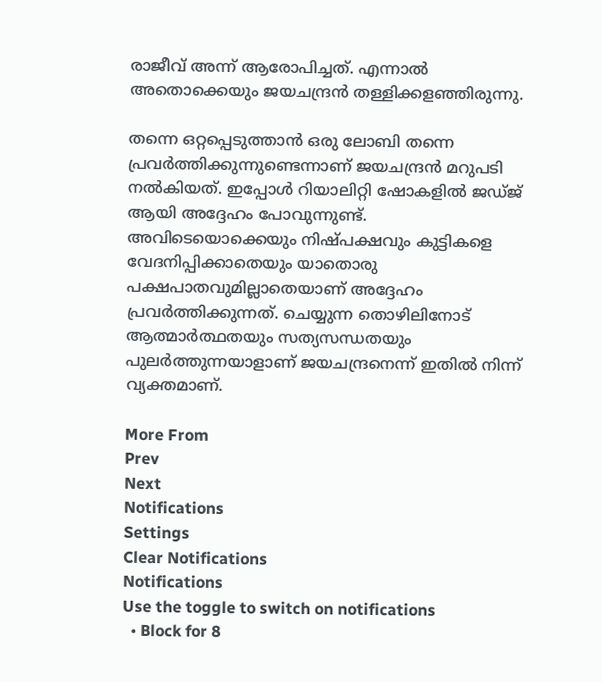രാജീവ് അന്ന് ആരോപിച്ചത്. എന്നാൽ അതൊക്കെയും ജയചന്ദ്രൻ തള്ളിക്കളഞ്ഞിരുന്നു.

തന്നെ ഒറ്റപ്പെടുത്താൻ ഒരു ലോബി തന്നെ പ്രവർത്തിക്കുന്നുണ്ടെന്നാണ് ജയചന്ദ്രൻ മറുപടി നൽകിയത്. ഇപ്പോൾ റിയാലിറ്റി ഷോകളിൽ ജഡ്‌ജ്‌ ആയി അദ്ദേഹം പോവുന്നുണ്ട്. അവിടെയൊക്കെയും നിഷ്‌പക്ഷവും കുട്ടികളെ വേദനിപ്പിക്കാതെയും യാതൊരു പക്ഷപാതവുമില്ലാതെയാണ് അദ്ദേഹം പ്രവർത്തിക്കുന്നത്. ചെയ്യുന്ന തൊഴിലിനോട് ആത്മാർത്ഥതയും സത്യസന്ധതയും പുലർത്തുന്നയാളാണ് ജയചന്ദ്രനെന്ന് ഇതിൽ നിന്ന് വ്യക്തമാണ്.

More From
Prev
Next
Notifications
Settings
Clear Notifications
Notifications
Use the toggle to switch on notifications
  • Block for 8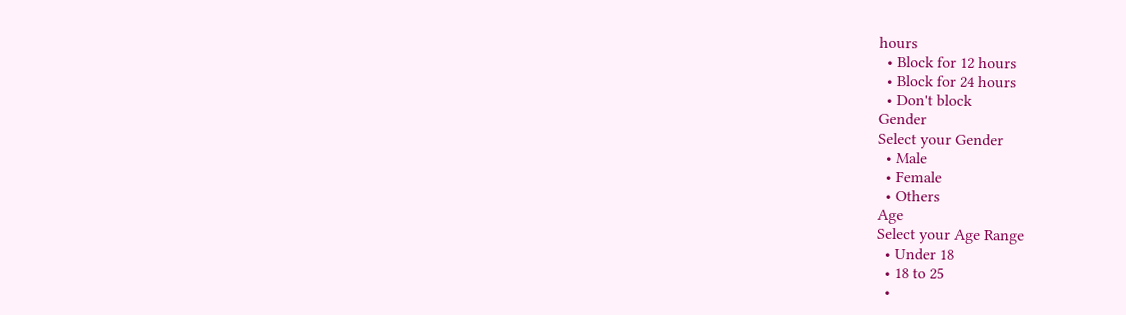hours
  • Block for 12 hours
  • Block for 24 hours
  • Don't block
Gender
Select your Gender
  • Male
  • Female
  • Others
Age
Select your Age Range
  • Under 18
  • 18 to 25
  •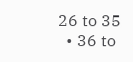26 to 35
  • 36 to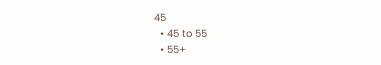45
  • 45 to 55
  • 55+